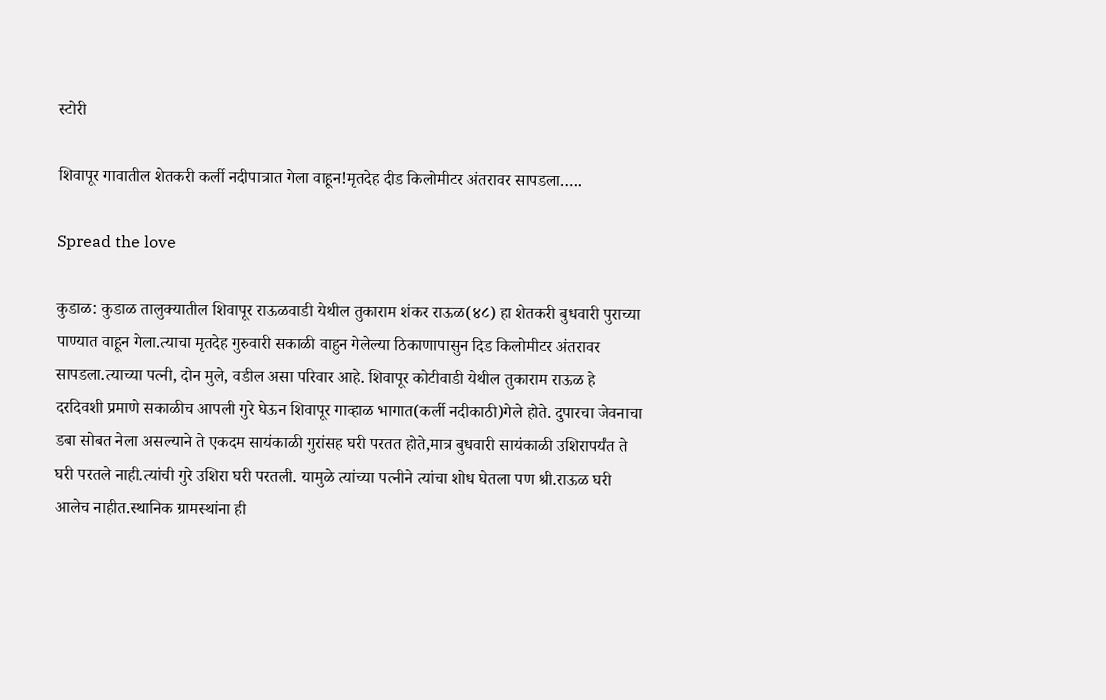स्टोरी

शिवापूर गावातील शेतकरी कर्ली नदीपात्रात गेला वाहून!मृतदेह दीड किलोमीटर अंतरावर सापडला…..

Spread the love

कुडाळ: कुडाळ तालुक्यातील शिवापूर राऊळवाडी येथील तुकाराम शंकर राऊळ(४८) हा शेतकरी बुधवारी पुराच्या पाण्यात वाहून गेला.त्याचा मृतदेह गुरुवारी सकाळी वाहुन गेलेल्या ठिकाणापासुन दिड किलोमीटर अंतरावर सापडला.त्याच्या पत्नी, दोन मुले, वडील असा परिवार आहे. शिवापूर कोटीवाडी येथील तुकाराम राऊळ हे दरदिवशी प्रमाणे सकाळीच आपली गुरे घेऊन शिवापूर गाव्हाळ भागात(कर्ली नदीकाठी)गेले होते. दुपारचा जेवनाचा डबा सोबत नेला असल्याने ते एकदम सायंकाळी गुरांसह घरी परतत होते,मात्र बुधवारी सायंकाळी उशिरापर्यंत ते घरी परतले नाही.त्यांची गुरे उशिरा घरी परतली. यामुळे त्यांच्या पत्नीने त्यांचा शोध घेतला पण श्री.राऊळ घरी आलेच नाहीत.स्थानिक ग्रामस्थांना ही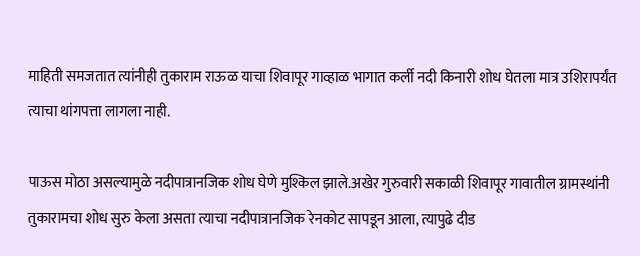माहिती समजतात त्यांनीही तुकाराम राऊळ याचा शिवापूर गाव्हाळ भागात कर्ली नदी किनारी शोध घेतला मात्र उशिरापर्यंत त्याचा थांगपत्ता लागला नाही.

पाऊस मोठा असल्यामुळे नदीपात्रानजिक शोध घेणे मुश्किल झाले.अखेर गुरुवारी सकाळी शिवापूर गावातील ग्रामस्थांनी तुकारामचा शोध सुरु केला असता त्याचा नदीपात्रानजिक रेनकोट सापडून आला, त्यापुढे दीड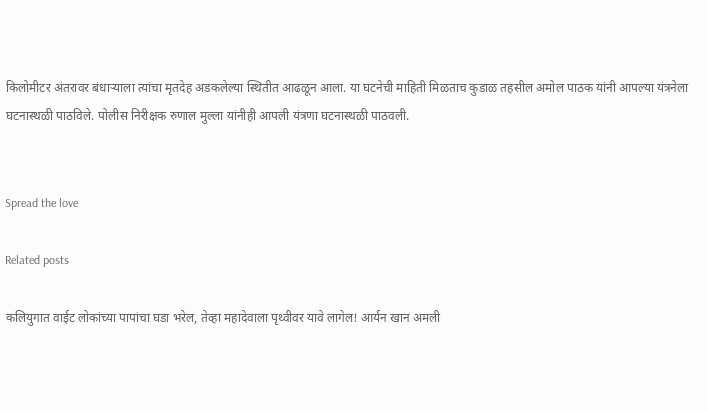किलोमीटर अंतरावर बंधाऱ्याला त्यांचा मृतदेह अडकलेल्या स्थितीत आढळून आला. या घटनेची माहिती मिळताच कुडाळ तहसील अमोल पाठक यांनी आपल्या यंत्रनेला घटनास्थळी पाठविले. पोलीस निरीक्षक रुणाल मुल्ला यांनीही आपली यंत्रणा घटनास्थळी पाठवली.


Spread the love

Related posts

कलियुगात वाईट लोकांच्या पापांचा घडा भरेल, तेव्हा महादेवाला पृथ्वीवर यावे लागेल! आर्यन खान अमली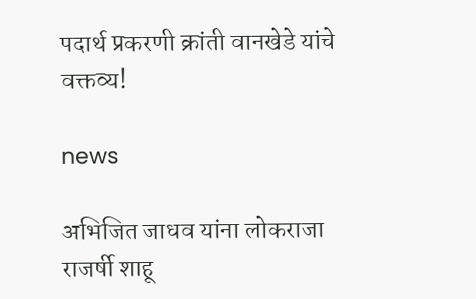पदार्थ प्रकरणी क्रांती वानखेडे यांचे वक्तव्य!

news

अभिजित जाधव यांना लोकराजा राजर्षी शाहू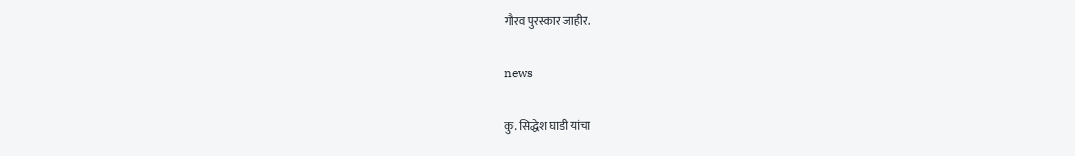गौरव पुरस्कार जाहीर.

news

कु. सिद्धेश घाडी यांचा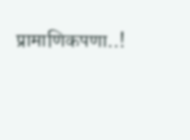प्रामाणिकपणा..!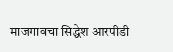माजगावचा सिद्धेश आरपीडी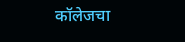कॉलेजचा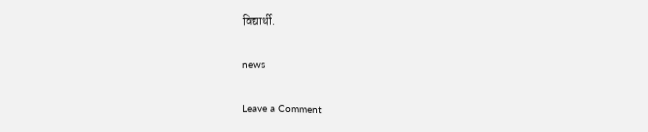विद्यार्थी.

news

Leave a Comment